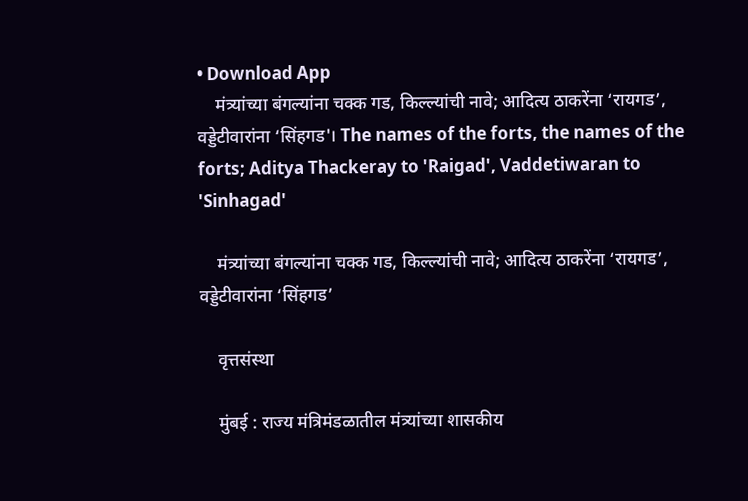• Download App
    मंत्र्यांच्या बंगल्यांना चक्क गड, किल्ल्यांची नावे; आदित्य ठाकरेंना ‘रायगड’, वड्डेटीवारांना ‘सिंहगड'। The names of the forts, the names of the forts; Aditya Thackeray to 'Raigad', Vaddetiwaran to 'Sinhagad'

    मंत्र्यांच्या बंगल्यांना चक्क गड, किल्ल्यांची नावे; आदित्य ठाकरेंना ‘रायगड’, वड्डेटीवारांना ‘सिंहगड’

    वृत्तसंस्था

    मुंबई : राज्य मंत्रिमंडळातील मंत्र्यांच्या शासकीय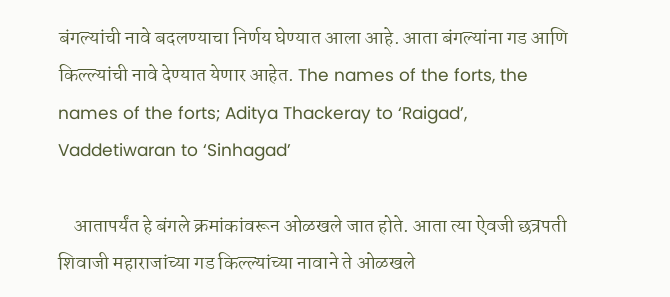बंगल्यांची नावे बदलण्याचा निर्णय घेण्यात आला आहे. आता बंगल्यांना गड आणि किल्ल्यांची नावे देण्यात येणार आहेत. The names of the forts, the names of the forts; Aditya Thackeray to ‘Raigad’, Vaddetiwaran to ‘Sinhagad’

    आतापर्यंत हे बंगले क्रमांकांवरून ओळखले जात होते. आता त्या ऐवजी छत्रपती शिवाजी महाराजांच्या गड किल्ल्यांच्या नावाने ते ओळखले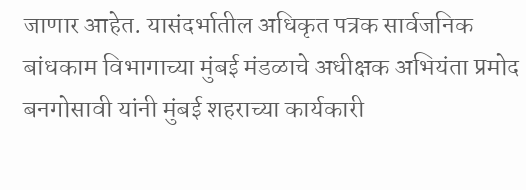जाणार आहेत. यासंदर्भातील अधिकृत पत्रक सार्वजनिक बांधकाम विभागाच्या मुंबई मंडळाचे अधीक्षक अभियंता प्रमोद बनगोसावी यांनी मुंबई शहराच्या कार्यकारी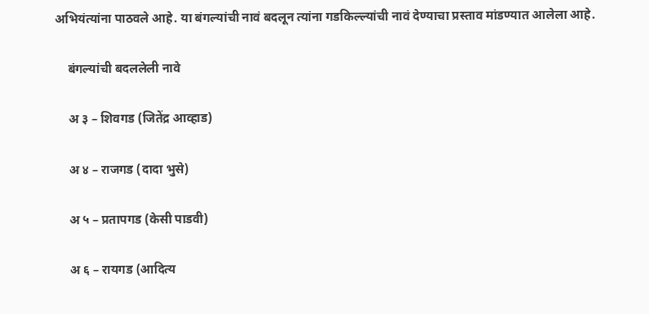अभियंत्यांना पाठवले आहे. या बंगल्यांची नावं बदलून त्यांना गडकिल्ल्यांची नावं देण्याचा प्रस्ताव मांडण्यात आलेला आहे.

    बंगल्यांची बदललेली नावे

    अ ३ – शिवगड (जितेंद्र आव्हाड)

    अ ४ – राजगड (दादा भुसे)

    अ ५ – प्रतापगड (केसी पाडवी)

    अ ६ – रायगड (आदित्य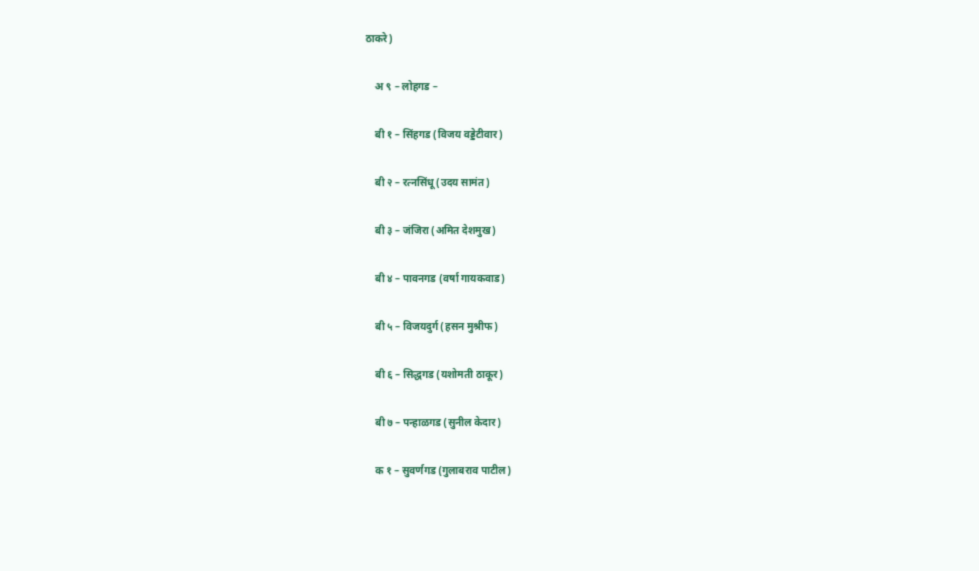ठाकरे)

    अ ९ – लोहगड –

    बी १ – सिंहगड (विजय वड्डेटीवार)

    बी २ – रत्नसिंधू (उदय सामंत)

    बी ३ – जंजिरा (अमित देशमुख)

    बी ४ – पावनगड (वर्षा गायकवाड)

    बी ५ – विजयदुर्ग (हसन मुश्रीफ)

    बी ६ – सिद्धगड (यशोमती ठाकूर)

    बी ७ – पन्हाळगड (सुनील केदार)

    क १ – सुवर्णगड (गुलाबराव पाटील)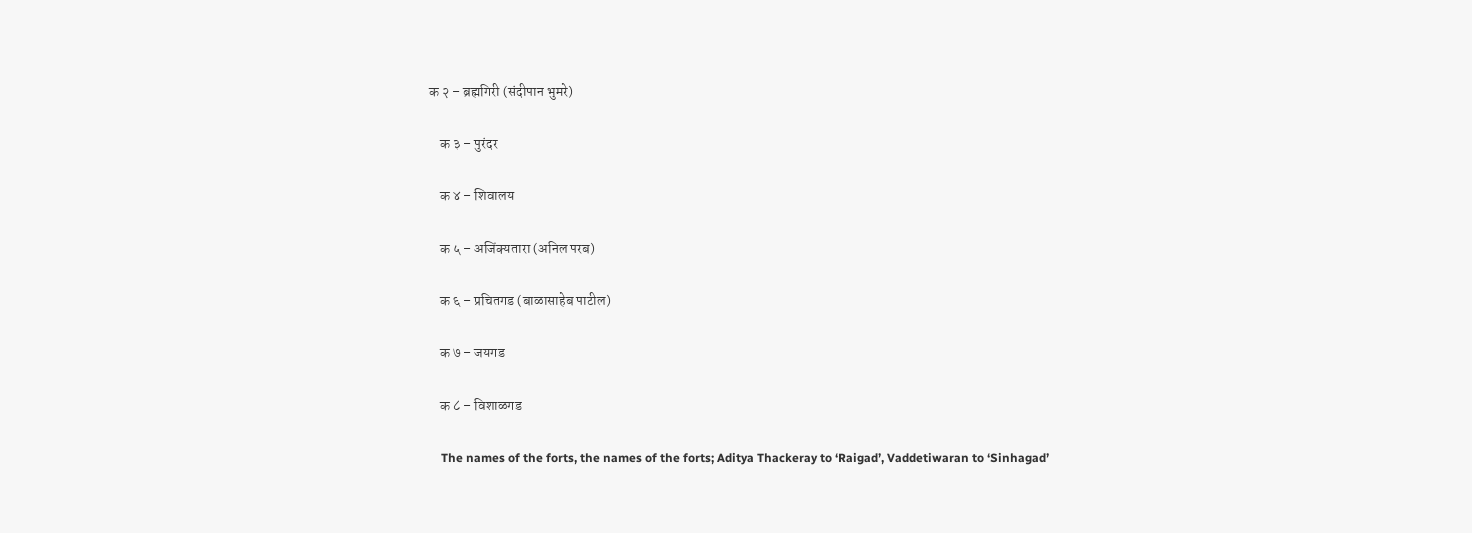क २ – ब्रह्मगिरी (संदीपान भुमरे)

    क ३ – पुरंदर

    क ४ – शिवालय

    क ५ – अजिंक्यतारा (अनिल परब)

    क ६ – प्रचितगड (बाळासाहेब पाटील)

    क ७ – जयगड

    क ८ – विशाळगड

    The names of the forts, the names of the forts; Aditya Thackeray to ‘Raigad’, Vaddetiwaran to ‘Sinhagad’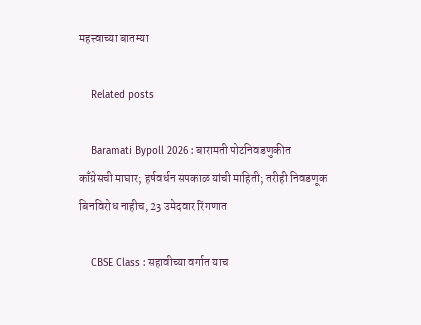महत्त्वाच्या बातम्या

    Related posts

    Baramati Bypoll 2026 : बारामती पोटनिवडणुकीत काँग्रेसची माघार; हर्षवर्धन सपकाळ यांची माहिती; तरीही निवडणूक बिनविरोध नाहीच, 23 उमेदवार रिंगणात

    CBSE Class : सहावीच्या वर्गात याच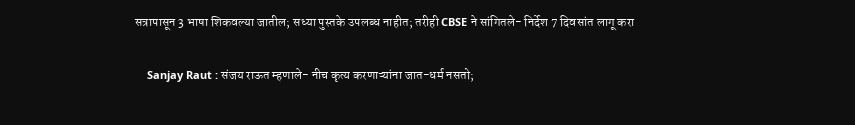सत्रापासून 3 भाषा शिकवल्या जातील; सध्या पुस्तके उपलब्ध नाहीत; तरीही CBSE ने सांगितले- निर्देश 7 दिवसांत लागू करा

    Sanjay Raut : संजय राऊत म्हणाले- नीच कृत्य करणाऱ्यांना जात-धर्म नसतो;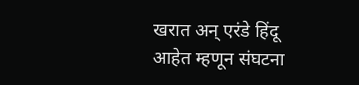खरात अन् एरंडे हिंदू आहेत म्हणून संघटना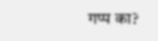गप्प का?